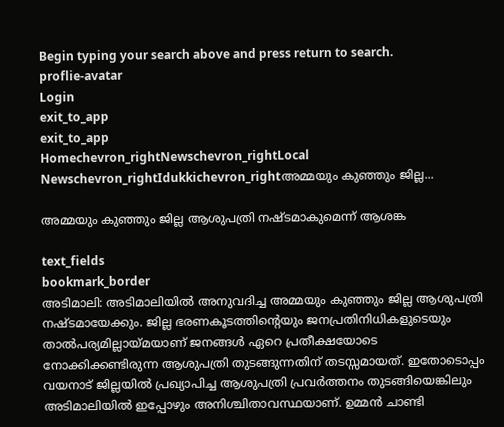Begin typing your search above and press return to search.
proflie-avatar
Login
exit_to_app
exit_to_app
Homechevron_rightNewschevron_rightLocal Newschevron_rightIdukkichevron_rightഅമ്മയും കുഞ്ഞും ജില്ല...

അമ്മയും കുഞ്ഞും ജില്ല ആശുപത്രി നഷ്ടമാകുമെന്ന് ആശങ്ക

text_fields
bookmark_border
അടിമാലി: അടിമാലിയില്‍ അനുവദിച്ച അമ്മയും കുഞ്ഞും ജില്ല ആശുപത്രി നഷ്ടമായേക്കും. ജില്ല ഭരണകൂടത്തിന്റെയും ജനപ്രതിനിധികളുടെയും താൽപര്യമില്ലായ്മയാണ് ജനങ്ങള്‍ ഏറെ പ്രതീക്ഷയോടെ നോക്കിക്കണ്ടിരുന്ന ആശുപത്രി തുടങ്ങുന്നതിന് തടസ്സമായത്. ഇതോടൊപ്പം വയനാട് ജില്ലയില്‍ പ്രഖ്യാപിച്ച ആശുപത്രി പ്രവര്‍ത്തനം തുടങ്ങിയെങ്കിലും അടിമാലിയില്‍ ഇപ്പോഴും അനിശ്ചിതാവസ്ഥയാണ്. ഉമ്മൻ ചാണ്ടി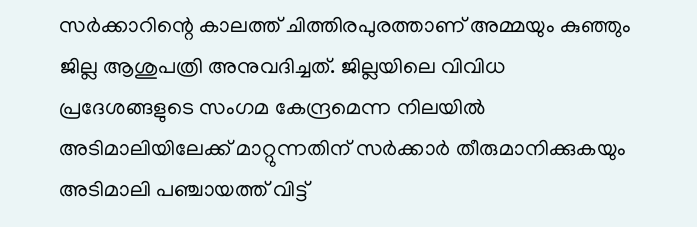സര്‍ക്കാറിന്റെ കാലത്ത് ചിത്തിരപുരത്താണ് അമ്മയും കുഞ്ഞും ജില്ല ആശുപത്രി അനുവദിച്ചത്. ജില്ലയിലെ വിവിധ പ്രദേശങ്ങളുടെ സംഗമ കേന്ദ്രമെന്ന നിലയില്‍ അടിമാലിയിലേക്ക് മാറ്റുന്നതിന് സര്‍ക്കാര്‍ തീരുമാനിക്കുകയും അടിമാലി പഞ്ചായത്ത് വിട്ട്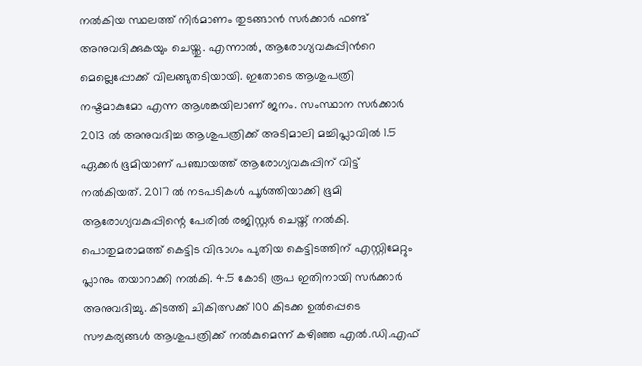നല്‍കിയ സ്ഥലത്ത് നിർമാണം തുടങ്ങാൻ സര്‍ക്കാര്‍ ഫണ്ട് അനുവദിക്കുകയും ചെയ്തു. എന്നാല്‍, ആരോഗ്യവകുപ്പിന്‍റെ മെല്ലെപ്പോക്ക് വിലങ്ങുതടിയായി. ഇതോടെ ആശുപത്രി നഷ്ടമാകുമോ എന്ന ആശങ്കയിലാണ് ജനം. സംസ്ഥാന സര്‍ക്കാര്‍ 2013 ൽ അനുവദിച്ച ആശുപത്രിക്ക് അടിമാലി മച്ചിപ്ലാവില്‍ 1.5 ഏക്കര്‍ ഭൂമിയാണ് പഞ്ചായത്ത് ആരോഗ്യവകുപ്പിന് വിട്ട് നല്‍കിയത്. 2017 ല്‍ നടപടികള്‍ പൂര്‍ത്തിയാക്കി ഭൂമി ആരോഗ്യവകുപ്പിന്റെ പേരില്‍ രജിസ്റ്റര്‍ ചെയ്ത് നല്‍കി. പൊതുമരാമത്ത് കെട്ടിട വിഭാഗം പുതിയ കെട്ടിടത്തിന് എസ്റ്റിമേറ്റും പ്ലാനും തയാറാക്കി നല്‍കി. 4.5 കോടി രൂപ ഇതിനായി സര്‍ക്കാര്‍ അനുവദിച്ചു. കിടത്തി ചികിത്സക്ക് 100 കിടക്ക ഉല്‍പ്പെടെ സൗകര്യങ്ങൾ ആശുപത്രിക്ക് നല്‍കുമെന്ന് കഴിഞ്ഞ എല്‍.ഡി.എഫ്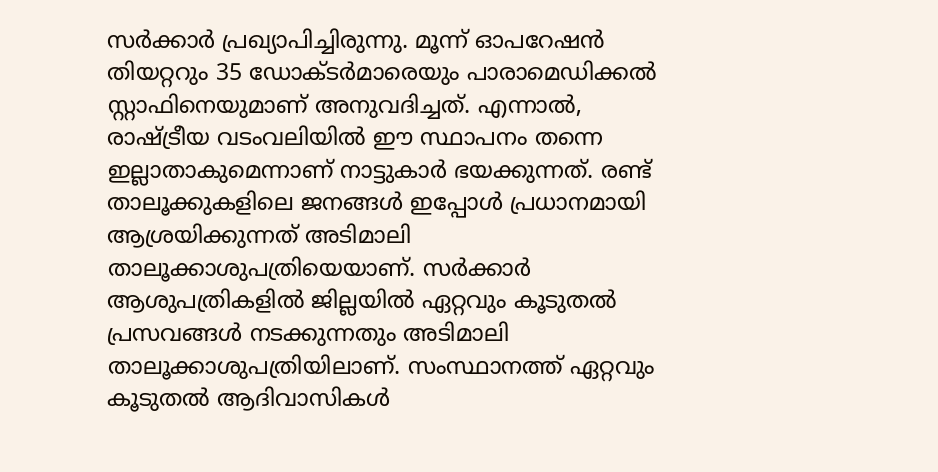സര്‍ക്കാര്‍ പ്രഖ്യാപിച്ചിരുന്നു. മൂന്ന് ഓപറേഷന്‍ തിയറ്ററും 35 ഡോക്ടര്‍മാരെയും പാരാമെഡിക്കല്‍ സ്റ്റാഫിനെയുമാണ് അനുവദിച്ചത്. എന്നാല്‍, രാഷ്ട്രീയ വടംവലിയില്‍ ഈ സ്ഥാപനം തന്നെ ഇല്ലാതാകുമെന്നാണ് നാട്ടുകാര്‍ ഭയക്കുന്നത്. രണ്ട് താലൂക്കുകളിലെ ജനങ്ങൾ ഇപ്പോള്‍ പ്രധാനമായി ആശ്രയിക്കുന്നത് അടിമാലി താലൂക്കാശുപത്രിയെയാണ്. സര്‍ക്കാര്‍ ആശുപത്രികളില്‍ ജില്ലയില്‍ ഏറ്റവും കൂടുതല്‍ പ്രസവങ്ങള്‍ നടക്കുന്നതും അടിമാലി താലൂക്കാശുപത്രിയിലാണ്. സംസ്ഥാനത്ത് ഏറ്റവും കൂടുതല്‍ ആദിവാസികള്‍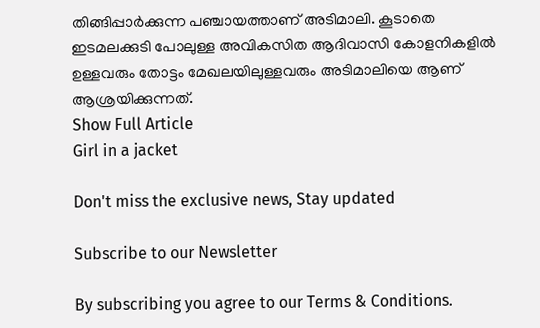തിങ്ങിപ്പാര്‍ക്കുന്ന പഞ്ചായത്താണ് അടിമാലി. കൂടാതെ ഇടമലക്കുടി പോലുള്ള അവികസിത ആദിവാസി കോളനികളില്‍ ഉള്ളവരും തോട്ടം മേഖലയിലുള്ളവരും അടിമാലിയെ ആണ് ആശ്രയിക്കുന്നത്.
Show Full Article
Girl in a jacket

Don't miss the exclusive news, Stay updated

Subscribe to our Newsletter

By subscribing you agree to our Terms & Conditions.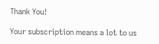Thank You!

Your subscription means a lot to us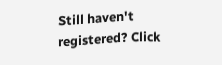Still haven't registered? Click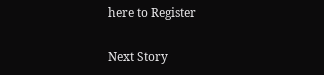here to Register

Next Story